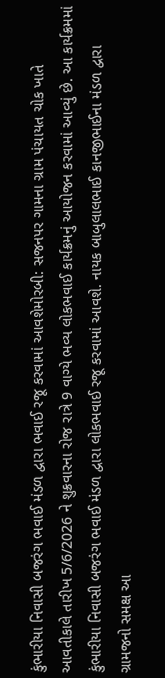કુંભારીયા નિવાસી બજરંગ ભવાઈ મંડળ દ્વારા ભવાઈ રજૂ કરવામાં આવશેમોરબી: સજનપર ગામના ગ્રામ પંચાયત ચોક ખાતે આવતીકાલે તારીખ 5/6/2026 ને શુક્રવારના રોજ રાત્રે 9 વાગ્યે ભવ્ય લોકભવાઈ કાર્યક્રમનું આયોજન કરવામાં આવ્યું છે. આ કાર્યક્રમમાં કુંભારીયા નિવાસી બજરંગ ભવાઈ મંડળ દ્વારા લોકભવાઈ રજૂ કરવામાં આવશે. નાયક બાબુલાલભાઈ કાનજીભાઈના મંડળ દ્વારા ગ્રામજનો સમક્ષ આ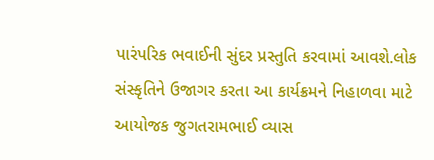પારંપરિક ભવાઈની સુંદર પ્રસ્તુતિ કરવામાં આવશે.લોક સંસ્કૃતિને ઉજાગર કરતા આ કાર્યક્રમને નિહાળવા માટે આયોજક જુગતરામભાઈ વ્યાસ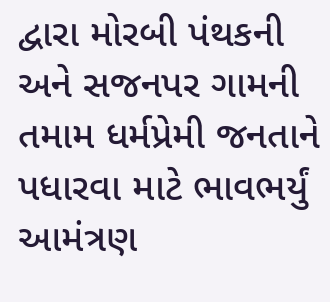દ્વારા મોરબી પંથકની અને સજનપર ગામની તમામ ધર્મપ્રેમી જનતાને પધારવા માટે ભાવભર્યું આમંત્રણ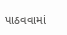પાઠવવામાં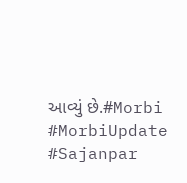આવ્યું છે.#Morbi #MorbiUpdate #Sajanpar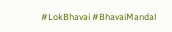#LokBhavai #BhavaiMandal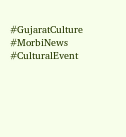#GujaratCulture #MorbiNews #CulturalEvent